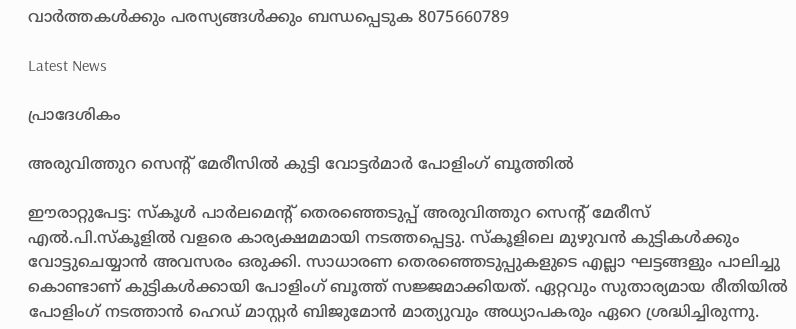വാർത്തകൾക്കും പരസ്യങ്ങൾക്കും ബന്ധപ്പെടുക 8075660789

Latest News

പ്രാദേശികം

അരുവിത്തുറ സെന്റ് മേരീസിൽ കുട്ടി വോട്ടർമാർ പോളിംഗ് ബൂത്തിൽ

ഈരാറ്റുപേട്ട: സ്കൂൾ പാർലമെന്റ് തെരഞ്ഞെടുപ്പ് അരുവിത്തുറ സെന്റ് മേരീസ് എൽ.പി.സ്കൂളിൽ വളരെ കാര്യക്ഷമമായി നടത്തപ്പെട്ടു. സ്കൂളിലെ മുഴുവൻ കുട്ടികൾക്കും വോട്ടുചെയ്യാൻ അവസരം ഒരുക്കി. സാധാരണ തെരഞ്ഞെടുപ്പുകളുടെ എല്ലാ ഘട്ടങ്ങളും പാലിച്ചു കൊണ്ടാണ് കുട്ടികൾക്കായി പോളിംഗ് ബൂത്ത് സജ്ജമാക്കിയത്. ഏറ്റവും സുതാര്യമായ രീതിയിൽ പോളിംഗ് നടത്താൻ ഹെഡ് മാസ്റ്റർ ബിജുമോൻ മാത്യുവും അധ്യാപകരും ഏറെ ശ്രദ്ധിച്ചിരുന്നു.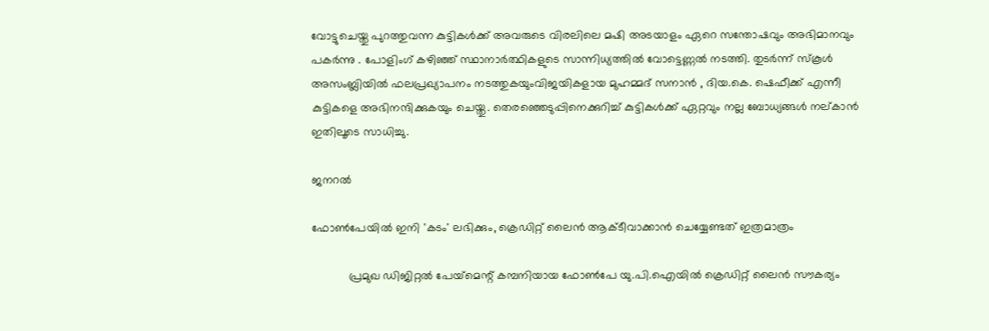വോട്ടുചെയ്തു പുറത്തുവന്ന കുട്ടികൾക്ക് അവരുടെ വിരലിലെ മഷി അടയാളം ഏറെ സന്തോഷവും അഭിമാനവും പകർന്നു . പോളിംഗ് കഴിഞ്ഞ് സ്ഥാനാർത്ഥികളുടെ സാന്നിധ്യത്തിൽ വോട്ടെണ്ണൽ നടത്തി. തുടർന്ന് സ്കൂൾ അസംബ്ലിയിൽ ഫലപ്രഖ്യാപനം നടത്തുകയുംവിജയികളായ മുഹമ്മദ് സനാൻ , ദിയ.കെ. ഷെഫീക്ക് എന്നീ കുട്ടികളെ അഭിനന്ദിക്കുകയും ചെയ്തു. തെരഞ്ഞെടുപ്പിനെക്കുറിച്ച് കുട്ടികൾക്ക് ഏറ്റവും നല്ല ബോധ്യങ്ങൾ നല്കാൻ ഇതിലൂടെ സാധിച്ചു.

ജനറൽ

ഫോണ്‍പേയില്‍ ഇനി 'കടം' ലഭിക്കും, ക്രെഡിറ്റ് ലൈന്‍ ആക്ടീവാക്കാന്‍ ചെയ്യേണ്ടത് ഇത്രമാത്രം

           പ്രമുഖ ഡിജിറ്റല്‍ പേയ്‌മെന്റ് കമ്പനിയായ ഫോണ്‍പേ യു.പി.ഐയില്‍ ക്രെഡിറ്റ് ലൈന്‍ സൗകര്യം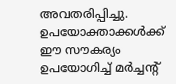അവതരിപ്പിച്ചു. ഉപയോക്താക്കള്‍ക്ക് ഈ സൗകര്യം ഉപയോഗിച്ച് മര്‍ച്ചന്റ്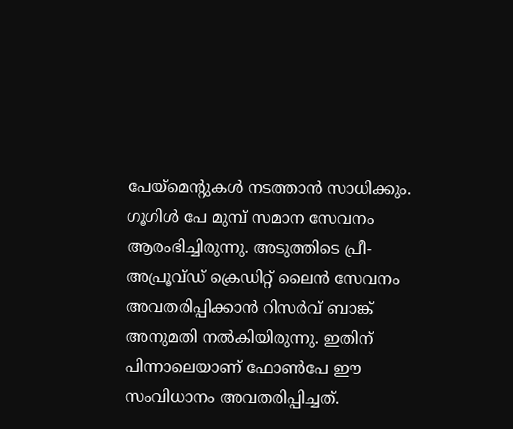പേയ്‌മെന്റുകള്‍ നടത്താന്‍ സാധിക്കും. ഗൂഗിള്‍ പേ മുമ്പ് സമാന സേവനം ആരംഭിച്ചിരുന്നു. അടുത്തിടെ പ്രീ-അപ്രൂവ്ഡ് ക്രെഡിറ്റ് ലൈന്‍ സേവനം അവതരിപ്പിക്കാന്‍ റിസര്‍വ് ബാങ്ക് അനുമതി നല്‍കിയിരുന്നു. ഇതിന് പിന്നാലെയാണ് ഫോണ്‍പേ ഈ സംവിധാനം അവതരിപ്പിച്ചത്.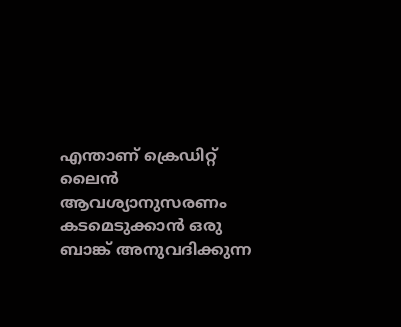എന്താണ് ക്രെഡിറ്റ് ലൈന്‍ ആവശ്യാനുസരണം കടമെടുക്കാന്‍ ഒരു ബാങ്ക് അനുവദിക്കുന്ന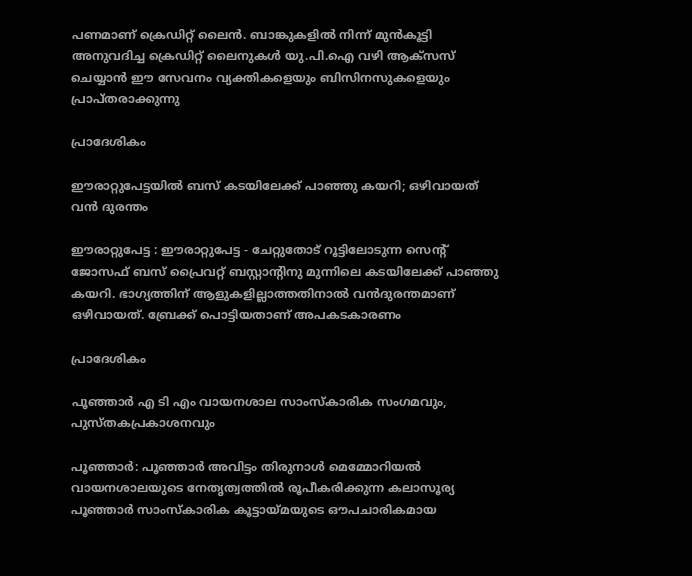പണമാണ് ക്രെഡിറ്റ് ലൈന്‍. ബാങ്കുകളില്‍ നിന്ന് മുന്‍കൂട്ടി അനുവദിച്ച ക്രെഡിറ്റ് ലൈനുകള്‍ യു.പി.ഐ വഴി ആക്സസ് ചെയ്യാന്‍ ഈ സേവനം വ്യക്തികളെയും ബിസിനസുകളെയും പ്രാപ്തരാക്കുന്നു

പ്രാദേശികം

ഈരാറ്റുപേട്ടയിൽ ബസ് കടയിലേക്ക് പാഞ്ഞു കയറി; ഒഴിവായത് വൻ ദുരന്തം

ഈരാറ്റുപേട്ട : ഈരാറ്റുപേട്ട - ചേറ്റുതോട് റൂട്ടിലോടുന്ന സെൻ്റ് ജോസഫ് ബസ് പ്രൈവറ്റ് ബസ്റ്റാൻ്റിനു മുന്നിലെ കടയിലേക്ക് പാഞ്ഞു കയറി. ഭാഗ്യത്തിന് ആളുകളില്ലാത്തതിനാൽ വൻദുരന്തമാണ് ഒഴിവായത്. ബ്രേക്ക് പൊട്ടിയതാണ് അപകടകാരണം

പ്രാദേശികം

പൂഞ്ഞാർ എ ടി എം വായനശാല സാംസ്‌കാരിക സംഗമവും, പുസ്തകപ്രകാശനവും

പൂഞ്ഞാർ: പൂഞ്ഞാർ അവിട്ടം തിരുനാൾ മെമ്മോറിയൽ വായനശാലയുടെ നേതൃത്വത്തിൽ രൂപീകരിക്കുന്ന കലാസൂര്യ പൂഞ്ഞാർ സാംസ്കാരിക കൂട്ടായ്മയുടെ ഔപചാരികമായ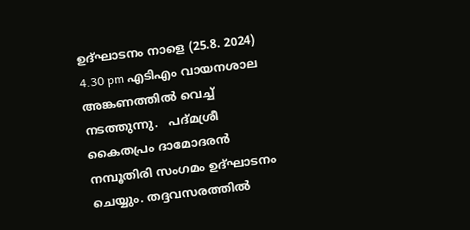ഉദ്ഘാടനം നാളെ (25.8. 2024) 4.30 pm എടിഎം വായനശാല അങ്കണത്തിൽ വെച്ച് നടത്തുന്നു.   പദ്മശ്രീ കൈതപ്രം ദാമോദരൻ നമ്പൂതിരി സംഗമം ഉദ്ഘാടനം ചെയ്യും. തദ്ദവസരത്തിൽ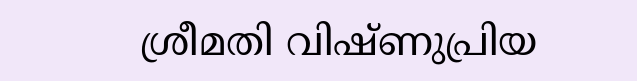ശ്രീമതി വിഷ്ണുപ്രിയ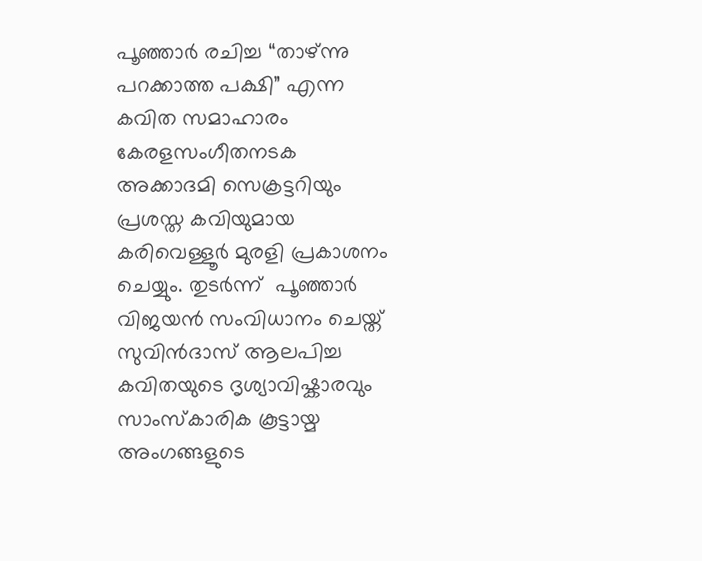പൂഞ്ഞാർ രചിച്ച “താഴ്ന്നു പറക്കാത്ത പക്ഷി” എന്ന കവിത സമാഹാരം കേരളസംഗീതനടക അക്കാദമി സെക്രട്ടറിയും പ്രശസ്ത കവിയുമായ കരിവെള്ളൂർ മുരളി പ്രകാശനം ചെയ്യും. തുടർന്ന്  പൂഞ്ഞാർ വിജയൻ സംവിധാനം ചെയ്ത് സുവിൻദാസ് ആലപിച്ച കവിതയുടെ ദൃശ്യാവിഷ്കാരവും സാംസ്കാരിക കൂട്ടായ്മ അംഗങ്ങളുടെ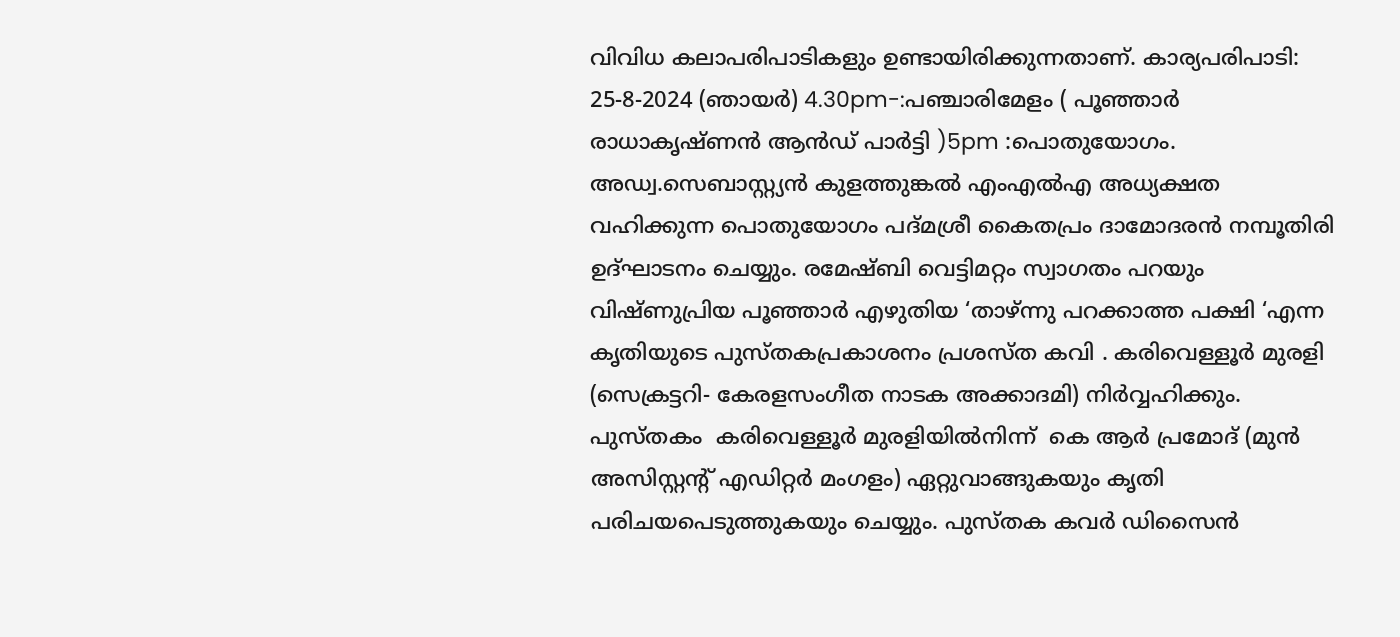വിവിധ കലാപരിപാടികളും ഉണ്ടായിരിക്കുന്നതാണ്. കാര്യപരിപാടി: 25-8-2024 (ഞായർ) 4.30pm-:പഞ്ചാരിമേളം ( പൂഞ്ഞാർ രാധാകൃഷ്ണൻ ആൻഡ് പാർട്ടി )5pm :പൊതുയോഗം. അഡ്വ.സെബാസ്റ്റ്യൻ കുളത്തുങ്കൽ എംഎൽഎ അധ്യക്ഷത വഹിക്കുന്ന പൊതുയോഗം പദ്മശ്രീ കൈതപ്രം ദാമോദരൻ നമ്പൂതിരി ഉദ്ഘാടനം ചെയ്യും. രമേഷ്ബി വെട്ടിമറ്റം സ്വാഗതം പറയും വിഷ്ണുപ്രിയ പൂഞ്ഞാർ എഴുതിയ ‘താഴ്ന്നു പറക്കാത്ത പക്ഷി ‘എന്ന കൃതിയുടെ പുസ്തകപ്രകാശനം പ്രശസ്ത കവി . കരിവെള്ളൂർ മുരളി (സെക്രട്ടറി- കേരളസംഗീത നാടക അക്കാദമി) നിർവ്വഹിക്കും. പുസ്തകം  കരിവെള്ളൂർ മുരളിയിൽനിന്ന്  കെ ആർ പ്രമോദ് (മുൻ അസിസ്റ്റന്റ് എഡിറ്റർ മംഗളം) ഏറ്റുവാങ്ങുകയും കൃതി പരിചയപെടുത്തുകയും ചെയ്യും. പുസ്തക കവർ ഡിസൈൻ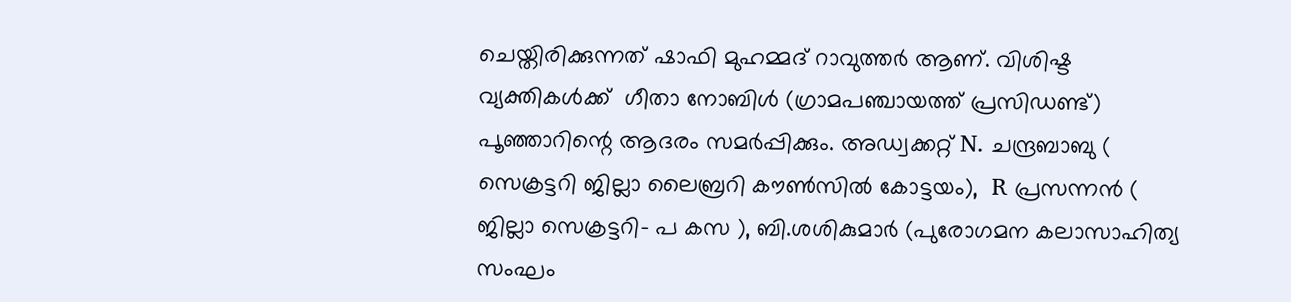ചെയ്തിരിക്കുന്നത് ഷാഫി മുഹമ്മദ് റാവുത്തർ ആണ്. വിശിഷ്ട വ്യക്തികൾക്ക്  ഗീതാ നോബിൾ (ഗ്രാമപഞ്ചായത്ത് പ്രസിഡണ്ട്) പൂഞ്ഞാറിന്റെ ആദരം സമർപ്പിക്കും. അഡ്വക്കറ്റ് N. ചന്ദ്രബാബു ( സെക്രട്ടറി ജില്ലാ ലൈബ്രറി കൗൺസിൽ കോട്ടയം),  R പ്രസന്നൻ ( ജില്ലാ സെക്രട്ടറി- പ കസ ), ബി.ശശികുമാർ (പുരോഗമന കലാസാഹിത്യ സംഘം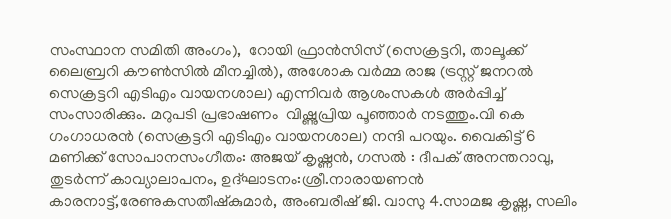സംസ്ഥാന സമിതി അംഗം),  റോയി ഫ്രാൻസിസ് (സെക്രട്ടറി, താലൂക്ക് ലൈബ്രറി കൗൺസിൽ മീനച്ചിൽ), അശോക വർമ്മ രാജ (ട്രസ്റ്റ് ജനറൽ സെക്രട്ടറി എടിഎം വായനശാല) എന്നിവർ ആശംസകൾ അർപ്പിച്ച് സംസാരിക്കും. മറുപടി പ്രഭാഷണം  വിഷ്ണുപ്രിയ പൂഞ്ഞാർ നടത്തും.വി കെ ഗംഗാധരൻ (സെക്രട്ടറി എടിഎം വായനശാല) നന്ദി പറയും. വൈകിട്ട് 6 മണിക്ക് സോപാനസംഗീതം: അജയ് കൃഷ്ണൻ, ഗസൽ : ദീപക് അനന്തറാവു, തുടർന്ന് കാവ്യാലാപനം, ഉദ്ഘാടനം:ശ്രീ.നാരായണൻ കാരനാട്ട്,രേണുകസതീഷ്കുമാർ, അംബരീഷ് ജി. വാസു 4.സാമജ കൃഷ്ണ, സലിം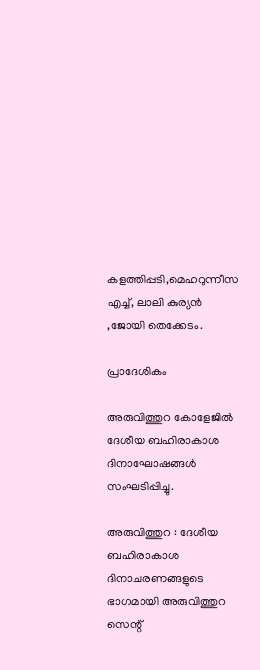കളത്തിപ്പടി,മെഹറുന്നീസ എച്ച്, ലാലി കുര്യൻ ,ജോയി തെക്കേടം.

പ്രാദേശികം

അരുവിത്തുറ കോളേജിൽ ദേശീയ ബഹിരാകാശ ദിനാഘോഷങ്ങൾ സംഘടിപ്പിച്ചു.

അരുവിത്തുറ : ദേശീയ ബഹിരാകാശ ദിനാചരണങ്ങളുടെ ഭാഗമായി അരുവിത്തുറ സെന്റ്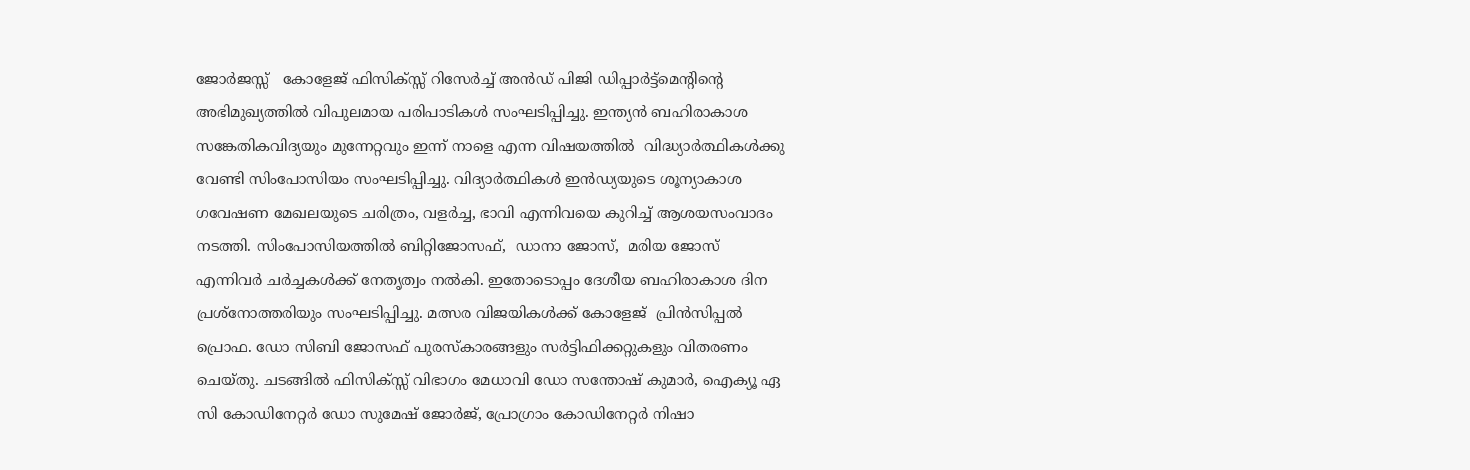ജോർജസ്സ്   കോളേജ് ഫിസിക്സ്സ് റിസേർച്ച് അൻഡ് പിജി ഡിപ്പാർട്ട്മെൻ്റിൻ്റെ അഭിമുഖ്യത്തിൽ വിപുലമായ പരിപാടികൾ സംഘടിപ്പിച്ചു. ഇന്ത്യൻ ബഹിരാകാശ സങ്കേതികവിദ്യയും മുന്നേറ്റവും ഇന്ന് നാളെ എന്ന വിഷയത്തിൽ  വിദ്ധ്യാർത്ഥികൾക്കു വേണ്ടി സിംപോസിയം സംഘടിപ്പിച്ചു. വിദ്യാർത്ഥികൾ ഇൻഡ്യയുടെ ശൂന്യാകാശ ഗവേഷണ മേഖലയുടെ ചരിത്രം, വളർച്ച, ഭാവി എന്നിവയെ കുറിച്ച് ആശയസംവാദം നടത്തി. സിംപോസിയത്തിൽ ബിറ്റിജോസഫ്,  ഡാനാ ജോസ്,  മരിയ ജോസ് എന്നിവർ ചർച്ചകൾക്ക് നേതൃത്വം നൽകി. ഇതോടൊപ്പം ദേശീയ ബഹിരാകാശ ദിന പ്രശ്നോത്തരിയും സംഘടിപ്പിച്ചു. മത്സര വിജയികൾക്ക് കോളേജ്‌  പ്രിൻസിപ്പൽ പ്രൊഫ. ഡോ സിബി ജോസഫ് പുരസ്കാരങ്ങളും സർട്ടിഫിക്കറ്റുകളും വിതരണം ചെയ്തു. ചടങ്ങിൽ ഫിസിക്സ്സ് വിഭാഗം മേധാവി ഡോ സന്തോഷ് കുമാർ, ഐക്യൂ ഏ സി കോഡിനേറ്റർ ഡോ സുമേഷ് ജോർജ്, പ്രോഗ്രാം കോഡിനേറ്റർ നിഷാ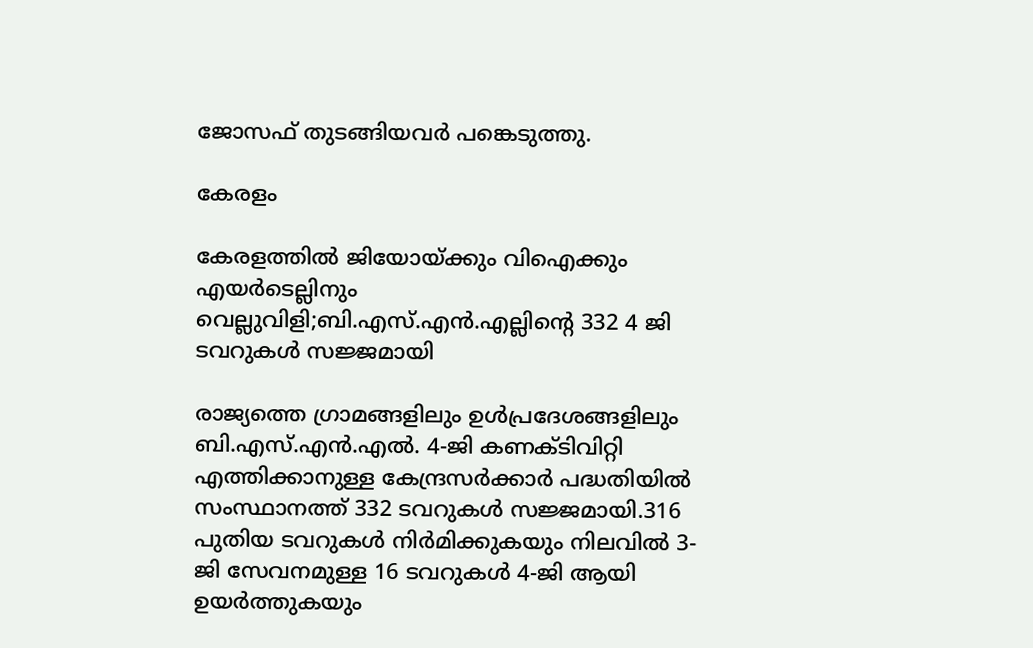ജോസഫ് തുടങ്ങിയവർ പങ്കെടുത്തു.

കേരളം

കേരളത്തിൽ ജിയോയ്ക്കും വിഐക്കും എയർടെല്ലിനും വെല്ലുവിളി;ബി.എസ്.എൻ.എല്ലിന്റെ 332 4 ജി ടവറുകൾ സജ്ജമായി

രാജ്യത്തെ ഗ്രാമങ്ങളിലും ഉൾപ്രദേശങ്ങളിലും ബി.എസ്.എൻ.എൽ. 4-ജി കണക്ടിവിറ്റി എത്തിക്കാനുള്ള കേന്ദ്രസർക്കാർ പദ്ധതിയിൽ സംസ്ഥാനത്ത് 332 ടവറുകൾ സജ്ജമായി.316 പുതിയ ടവറുകൾ നിർമിക്കുകയും നിലവിൽ 3-ജി സേവനമുള്ള 16 ടവറുകൾ 4-ജി ആയി ഉയർത്തുകയും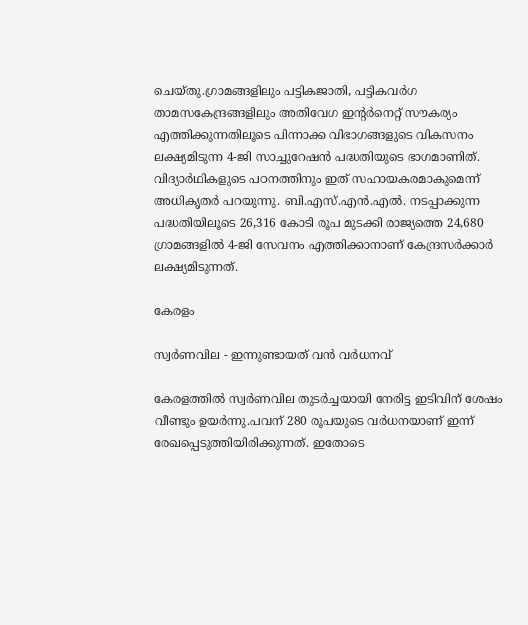ചെയ്തു.ഗ്രാമങ്ങളിലും പട്ടികജാതി, പട്ടികവർഗ താമസകേന്ദ്രങ്ങളിലും അതിവേഗ ഇന്റർനെറ്റ് സൗകര്യം എത്തിക്കുന്നതിലൂടെ പിന്നാക്ക വിഭാഗങ്ങളുടെ വികസനം ലക്ഷ്യമിടുന്ന 4-ജി സാച്ചുറേഷൻ പദ്ധതിയുടെ ഭാഗമാണിത്. വിദ്യാർഥികളുടെ പഠനത്തിനും ഇത് സഹായകരമാകുമെന്ന് അധികൃതർ പറയുന്നു. ബി.എസ്.എൻ.എൽ. നടപ്പാക്കുന്ന പദ്ധതിയിലൂടെ 26,316 കോടി രൂപ മുടക്കി രാജ്യത്തെ 24,680 ഗ്രാമങ്ങളിൽ 4-ജി സേവനം എത്തിക്കാനാണ് കേന്ദ്രസർക്കാർ ലക്ഷ്യമിടുന്നത്.

കേരളം

സ്വർണവില - ഇന്നുണ്ടായത് വൻ വർധനവ്

കേരളത്തിൽ സ്വർണവില തുടർച്ചയായി നേരിട്ട ഇടിവിന് ശേഷം വീണ്ടും ഉയർന്നു.പവന് 280 രൂപയുടെ വര്‍ധനയാണ് ഇന്ന് രേഖപ്പെടുത്തിയിരിക്കുന്നത്. ഇതോടെ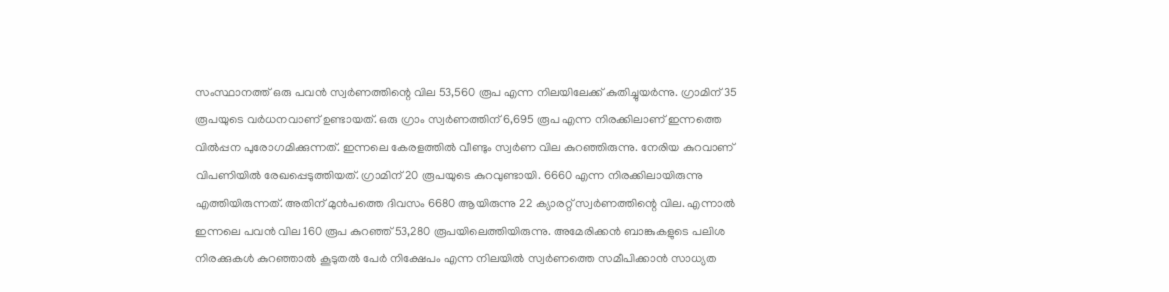സംസ്ഥാനത്ത് ഒരു പവന്‍ സ്വര്‍ണത്തിന്റെ വില 53,560 രൂപ എന്ന നിലയിലേക്ക് കുതിച്ചുയര്‍ന്നു. ഗ്രാമിന് 35 രൂപയുടെ വര്‍ധനവാണ് ഉണ്ടായത്. ഒരു ഗ്രാം സ്വര്‍ണത്തിന് 6,695 രൂപ എന്ന നിരക്കിലാണ് ഇന്നത്തെ വില്‍പ്പന പുരോഗമിക്കുന്നത്. ഇന്നലെ കേരളത്തില്‍ വീണ്ടും സ്വര്‍ണ വില കുറഞ്ഞിരുന്നു. നേരിയ കുറവാണ് വിപണിയിൽ രേഖപ്പെടുത്തിയത്. ഗ്രാമിന് 20 രൂപയുടെ കുറവുണ്ടായി. 6660 എന്ന നിരക്കിലായിരുന്നു എത്തിയിരുന്നത്. അതിന് മുൻപത്തെ ദിവസം 6680 ആയിരുന്നു 22 ക്യാരറ്റ് സ്വര്‍ണത്തിന്റെ വില. എന്നാൽ ഇന്നലെ പവൻ വില 160 രൂപ കുറഞ്ഞ് 53,280 രൂപയിലെത്തിയിരുന്നു. അമേരിക്കൻ ബാങ്കുകളുടെ പലിശ നിരക്കുകൾ കുറഞ്ഞാൽ കൂടുതൽ പേർ നിക്ഷേപം എന്ന നിലയിൽ സ്വർണത്തെ സമീപിക്കാൻ സാധ്യത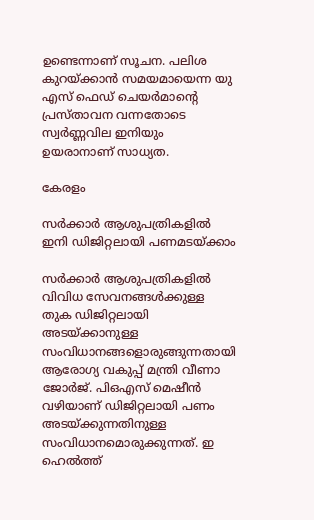ഉണ്ടെന്നാണ് സൂചന. പലിശ കുറയ്ക്കാന്‍ സമയമായെന്ന യു എസ് ഫെഡ് ചെയര്‍മാന്റെ പ്രസ്താവന വന്നതോടെ സ്വർണ്ണവില ഇനിയും ഉയരാനാണ് സാധ്യത.

കേരളം

സര്‍ക്കാര്‍ ആശുപത്രികളില്‍ ഇനി ഡിജിറ്റലായി പണമടയ്‌ക്കാം

സര്‍ക്കാര്‍ ആശുപത്രികളില്‍ വിവിധ സേവനങ്ങള്‍ക്കുള്ള തുക ഡിജിറ്റലായി അടയ്ക്കാനുള്ള സംവിധാനങ്ങളൊരുങ്ങുന്നതായി ആരോഗ്യ വകുപ്പ് മന്ത്രി വീണാ ജോര്‍ജ്. പിഒഎസ് മെഷീന്‍ വഴിയാണ് ഡിജിറ്റലായി പണം അടയ്ക്കുന്നതിനുള്ള സംവിധാനമൊരുക്കുന്നത്. ഇ ഹെല്‍ത്ത്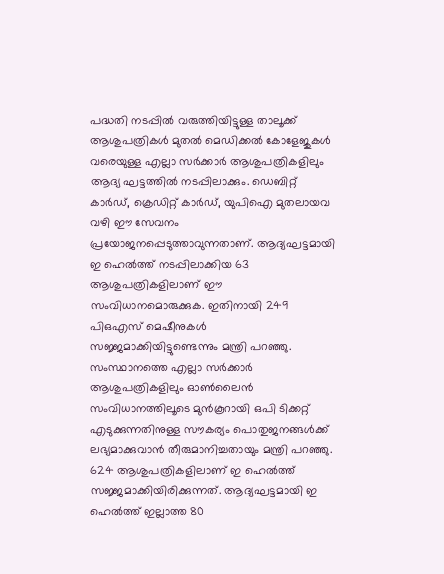പദ്ധതി നടപ്പില്‍ വരുത്തിയിട്ടുള്ള താലൂക്ക് ആശുപത്രികള്‍ മുതല്‍ മെഡിക്കല്‍ കോളേജുകള്‍ വരെയുള്ള എല്ലാ സര്‍ക്കാര്‍ ആശുപത്രികളിലും ആദ്യ ഘട്ടത്തില്‍ നടപ്പിലാക്കും. ഡെബിറ്റ് കാര്‍ഡ്, ക്രെഡിറ്റ് കാര്‍ഡ്, യുപിഐ മുതലായവ വഴി ഈ സേവനം പ്രയോജനപ്പെടുത്താവുന്നതാണ്. ആദ്യഘട്ടമായി ഇ ഹെല്‍ത്ത് നടപ്പിലാക്കിയ 63 ആശുപത്രികളിലാണ് ഈ സംവിധാനമൊരുക്കുക. ഇതിനായി 249 പിഒഎസ് മെഷീനുകൾ സജ്ജമാക്കിയിട്ടുണ്ടെന്നും മന്ത്രി പറഞ്ഞു. സംസ്ഥാനത്തെ എല്ലാ സര്‍ക്കാര്‍ ആശുപത്രികളിലും ഓണ്‍ലൈന്‍ സംവിധാനത്തിലൂടെ മുന്‍കൂറായി ഒപി ടിക്കറ്റ് എടുക്കുന്നതിനുള്ള സൗകര്യം പൊതുജനങ്ങള്‍ക്ക് ലഭ്യമാക്കുവാന്‍ തീരുമാനിച്ചതായും മന്ത്രി പറഞ്ഞു. 624 ആശുപത്രികളിലാണ് ഇ ഹെല്‍ത്ത് സജ്ജമാക്കിയിരിക്കുന്നത്. ആദ്യഘട്ടമായി ഇ ഹെല്‍ത്ത് ഇല്ലാത്ത 80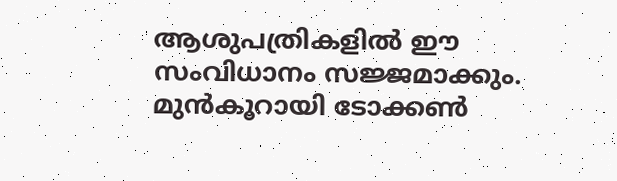ആശുപത്രികളില്‍ ഈ സംവിധാനം സജ്ജമാക്കും. മുന്‍കൂറായി ടോക്കണ്‍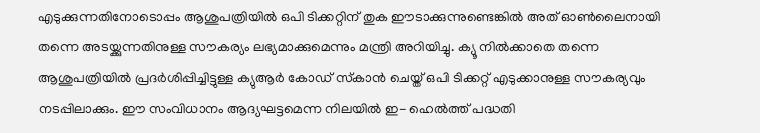എടുക്കുന്നതിനോടൊപ്പം ആശുപത്രിയില്‍ ഒപി ടിക്കറ്റിന് തുക ഈടാക്കുന്നുണ്ടെങ്കില്‍ അത് ഓണ്‍ലൈനായി തന്നെ അടയ്ക്കുന്നതിനുള്ള സൗകര്യം ലഭ്യമാക്കുമെന്നും മന്ത്രി അറിയിച്ചു. ക്യൂ നില്‍ക്കാതെ തന്നെ ആശുപത്രിയില്‍ പ്രദര്‍ശിപ്പിച്ചിട്ടുള്ള ക്യുആര്‍ കോഡ് സ്‌കാന്‍ ചെയ്ത് ഒപി ടിക്കറ്റ് എടുക്കാനുള്ള സൗകര്യവും നടപ്പിലാക്കും. ഈ സംവിധാനം ആദ്യഘട്ടമെന്ന നിലയില്‍ ഇ- ഹെല്‍ത്ത് പദ്ധതി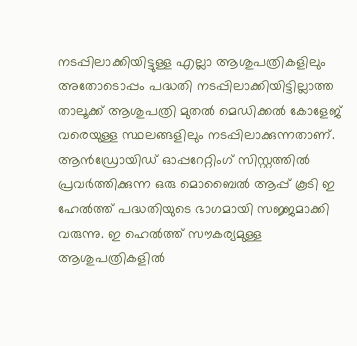നടപ്പിലാക്കിയിട്ടുള്ള എല്ലാ ആശുപത്രികളിലും അതോടൊപ്പം പദ്ധതി നടപ്പിലാക്കിയിട്ടില്ലാത്ത താലൂക്ക് ആശുപത്രി മുതല്‍ മെഡിക്കല്‍ കോളേജ് വരെയുള്ള സ്ഥലങ്ങളിലും നടപ്പിലാക്കുന്നതാണ്. ആന്‍ഡ്രോയിഡ് ഓപ്പറേറ്റിംഗ് സിസ്റ്റത്തില്‍ പ്രവര്‍ത്തിക്കുന്ന ഒരു മൊബൈല്‍ ആപ്പ് കൂടി ഇ ഹേല്‍ത്ത് പദ്ധതിയുടെ ഭാഗമായി സജ്ജമാക്കി വരുന്നു. ഇ ഹെല്‍ത്ത് സൗകര്യമുള്ള ആശുപത്രികളില്‍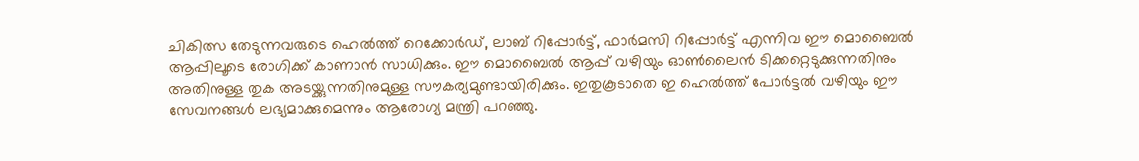ചികിത്സ തേടുന്നവരുടെ ഹെല്‍ത്ത് റെക്കോര്‍ഡ്, ലാബ് റിപ്പോര്‍ട്ട്, ഫാര്‍മസി റിപ്പോര്‍ട്ട് എന്നിവ ഈ മൊബൈല്‍ ആപ്പിലൂടെ രോഗിക്ക് കാണാന്‍ സാധിക്കും. ഈ മൊബൈല്‍ ആപ്പ് വഴിയും ഓണ്‍ലൈന്‍ ടിക്കറ്റെടുക്കുന്നതിനും അതിനുള്ള തുക അടയ്ക്കുന്നതിനുമുള്ള സൗകര്യമുണ്ടായിരിക്കും. ഇതുകൂടാതെ ഇ ഹെല്‍ത്ത് പോര്‍ട്ടല്‍ വഴിയും ഈ സേവനങ്ങള്‍ ലഭ്യമാക്കുമെന്നും ആരോഗ്യ മന്ത്രി പറഞ്ഞു.